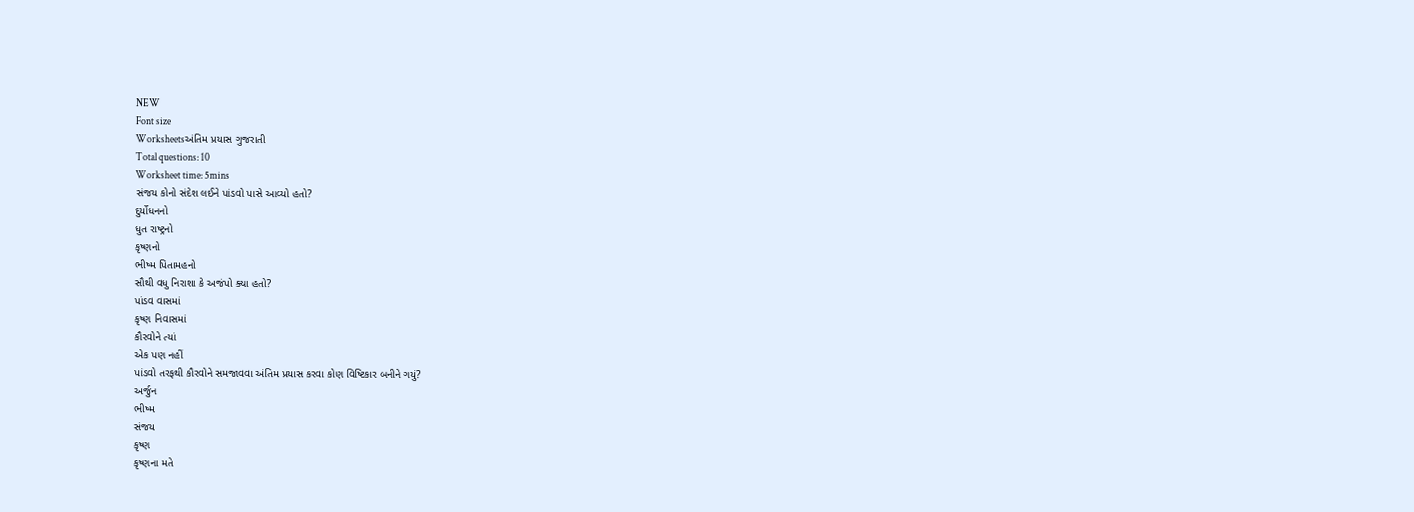NEW
Font size
Worksheetsઅંતિમ પ્રયાસ ગુજરાતી
Total questions: 10
Worksheet time: 5mins
સંજય કોનો સંદેશ લઈને પાંડવો પાસે આવ્યો હતો?
દુર્યોધનનો
ધુત રાષ્ટ્રનો
કૃષ્ણનો
ભીષ્મ પિતામહનો
સૌથી વધુ નિરાશા કે અજંપો ક્યા હતો?
પાંડવ વાસમાં
કૃષ્ણ નિવાસમાં
કૌરવોને ત્યાં
એક પણ નહીં
પાંડવો તરફથી કૌરવોને સમજાવવા અંતિમ પ્રયાસ કરવા કોણ વિષ્ટિકાર બનીને ગયું?
અર્જુન
ભીષ્મ
સંજય
કૃષ્ણ
કૃષ્ણના મતે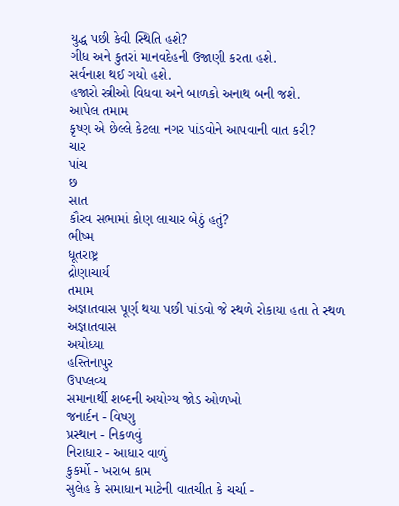યુદ્ધ પછી કેવી સ્થિતિ હશે?
ગીધ અને કુતરાં માનવદેહની ઉજાણી કરતા હશે.
સર્વનાશ થઈ ગયો હશે.
હજારો સ્ત્રીઓ વિધવા અને બાળકો અનાથ બની જશે.
આપેલ તમામ
કૃષ્ણ એ છેલ્લે કેટલા નગર પાંડવોને આપવાની વાત કરી?
ચાર
પાંચ
છ
સાત
કૌરવ સભામાં કોણ લાચાર બેઠું હતું?
ભીષ્મ
ધૂતરાષ્ટ્ર
દ્રોણાચાર્ય
તમામ
અજ્ઞાતવાસ પૂર્ણ થયા પછી પાંડવો જે સ્થળે રોકાયા હતા તે સ્થળ
અજ્ઞાતવાસ
અયોધ્યા
હસ્તિનાપુર
ઉપપ્લવ્ય
સમાનાર્થી શબ્દની અયોગ્ય જોડ ઓળખો
જનાર્દન - વિષ્ણુ
પ્રસ્થાન - નિકળવું
નિરાધાર - આધાર વાળું
કુકર્મો - ખરાબ કામ
સુલેહ કે સમાધાન માટેની વાતચીત કે ચર્ચા -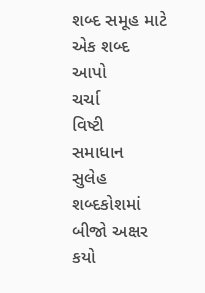શબ્દ સમૂહ માટે એક શબ્દ આપો
ચર્ચા
વિષ્ટી
સમાધાન
સુલેહ
શબ્દકોશમાં બીજો અક્ષર કયો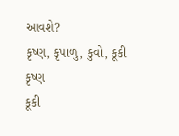આવશે?
કૃષ્ણ, કૃપાળુ, કુવો, કૂકી
કૃષ્ણ
કૂકી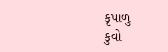કૃપાળુ
કુવો